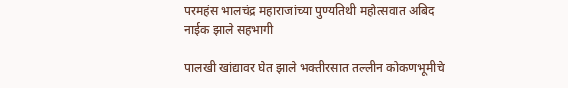परमहंस भालचंद्र महाराजांच्या पुण्यतिथी महोत्सवात अबिद नाईक झाले सहभागी

पालखी खांद्यावर घेत झाले भक्तीरसात तल्लीन कोकणभूमीचे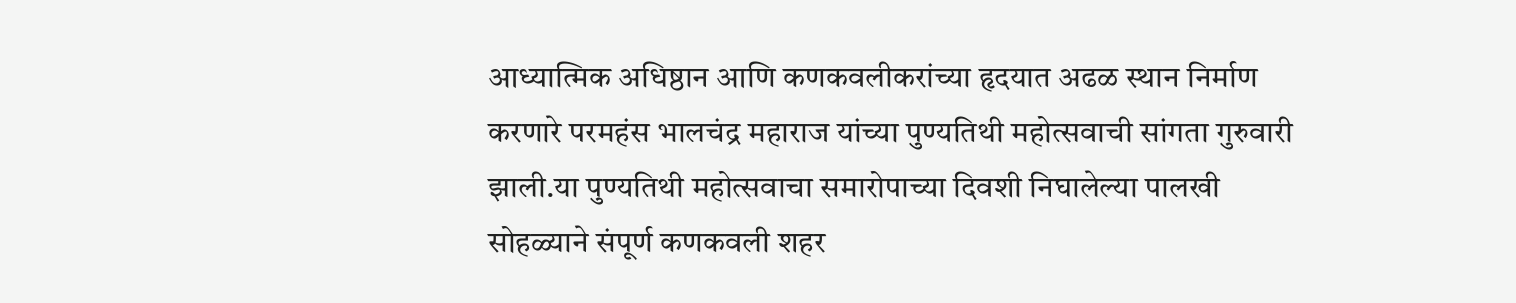आध्यात्मिक अधिष्ठान आणि कणकवलीकरांच्या हृदयात अढळ स्थान निर्माण करणारे परमहंस भालचंद्र महाराज यांच्या पुण्यतिथी महोत्सवाची सांगता गुरुवारी झाली.या पुण्यतिथी महोत्सवाचा समारोपाच्या दिवशी निघालेल्या पालखी सोहळ्याने संपूर्ण कणकवली शहर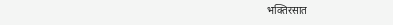भक्तिरसात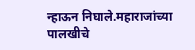न्हाऊन निघाले.महाराजांच्या पालखीचे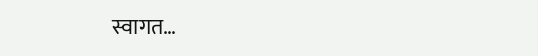स्वागत…